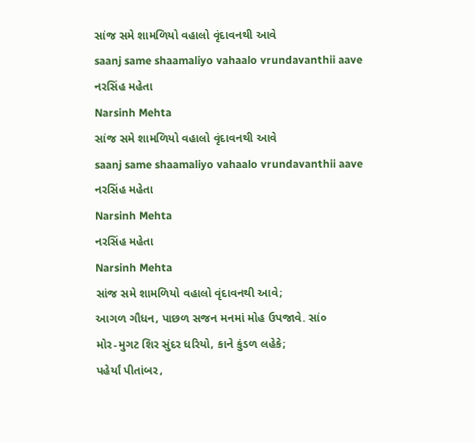સાંજ સમે શામળિયો વહાલો વૃંદાવનથી આવે
saanj same shaamaliyo vahaalo vrundavanthii aave
નરસિંહ મહેતા
Narsinh Mehta
સાંજ સમે શામળિયો વહાલો વૃંદાવનથી આવે
saanj same shaamaliyo vahaalo vrundavanthii aave
નરસિંહ મહેતા
Narsinh Mehta
નરસિંહ મહેતા
Narsinh Mehta
સાંજ સમે શામળિયો વહાલો વૃંદાવનથી આવે;
આગળ ગૌધન, પાછળ સજન મનમાં મોહ ઉપજાવે. સાં૦
મોર-મુગટ શિર સુંદર ધરિયો, કાને કુંડળ લહેકે;
પહેર્યાં પીતાંબર,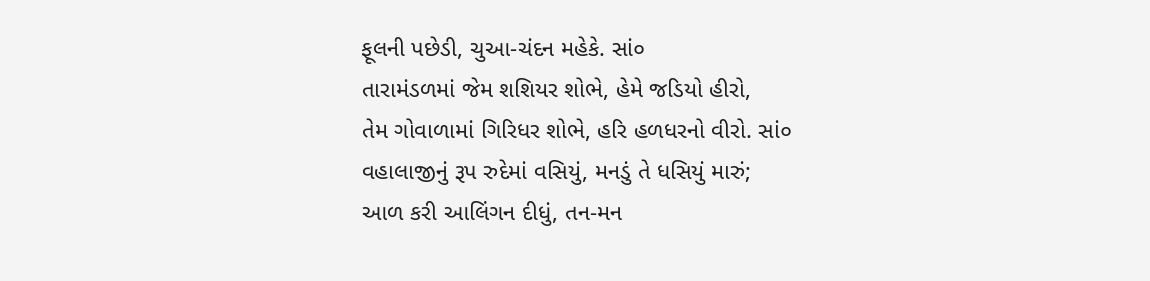ફૂલની પછેડી, ચુઆ-ચંદન મહેકે. સાં૦
તારામંડળમાં જેમ શશિયર શોભે, હેમે જડિયો હીરો,
તેમ ગોવાળામાં ગિરિધર શોભે, હરિ હળધરનો વીરો. સાં૦
વહાલાજીનું રૂપ રુદેમાં વસિયું, મનડું તે ધસિયું મારું;
આળ કરી આલિંગન દીધું, તન-મન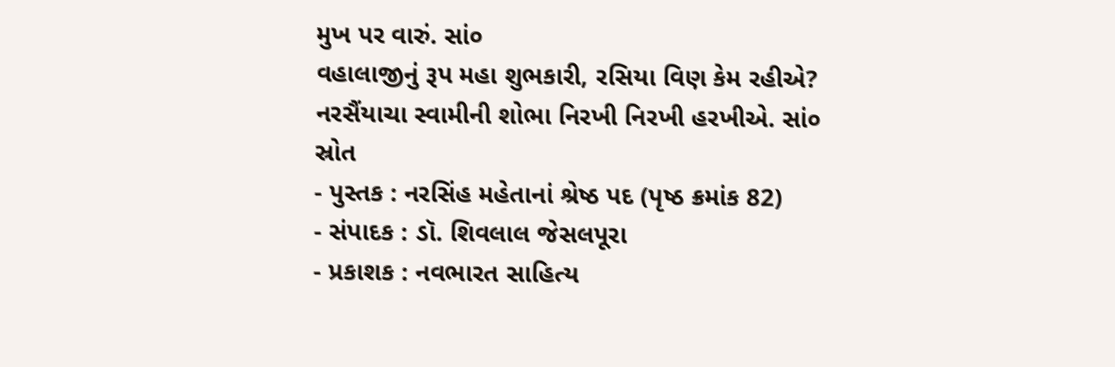મુખ પર વારું. સાં૦
વહાલાજીનું રૂપ મહા શુભકારી, રસિયા વિણ કેમ રહીએ?
નરસૈંયાચા સ્વામીની શોભા નિરખી નિરખી હરખીએ. સાં૦
સ્રોત
- પુસ્તક : નરસિંહ મહેતાનાં શ્રેષ્ઠ પદ (પૃષ્ઠ ક્રમાંક 82)
- સંપાદક : ડૉ. શિવલાલ જેસલપૂરા
- પ્રકાશક : નવભારત સાહિત્ય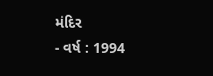મંદિર
- વર્ષ : 1994